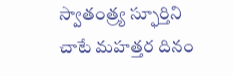స్వాతంత్ర్య స్ఫూర్తిని చాటే మహత్తర దినం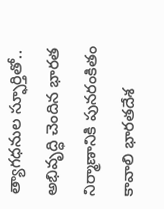త్యాగధనుల స్ఫూర్తితో.. అభివృద్ధి చెందిన భారత నిర్మాణానికి పునరంకితం కావాలి భారతదేశ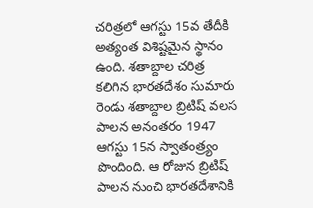చరిత్రలో ఆగస్టు 15వ తేదీకి అత్యంత విశిష్టమైన స్థానం ఉంది. శతాబ్దాల చరిత్ర కలిగిన భారతదేశం సుమారు రెండు శతాబ్దాల బ్రిటిష్ వలస పాలన అనంతరం 1947 ఆగస్టు 15న స్వాతంత్ర్యం పొందింది. ఆ రోజున బ్రిటిష్ పాలన నుంచి భారతదేశానికి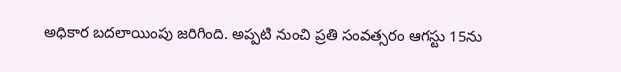అధికార బదలాయింపు జరిగింది. అప్పటి నుంచి ప్రతి సంవత్సరం ఆగస్టు 15ను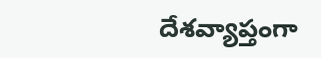దేశవ్యాప్తంగా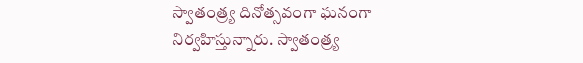స్వాతంత్ర్య దినోత్సవంగా ఘనంగా నిర్వహిస్తున్నారు. స్వాతంత్ర్య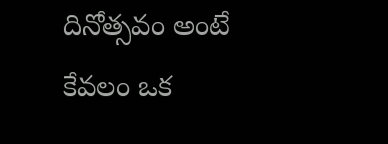దినోత్సవం అంటే కేవలం ఒక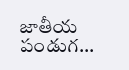జాతీయ పండుగ...